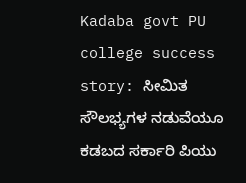Kadaba govt PU college success story: ಸೀಮಿತ ಸೌಲಭ್ಯಗಳ ನಡುವೆಯೂ ಕಡಬದ ಸರ್ಕಾರಿ ಪಿಯು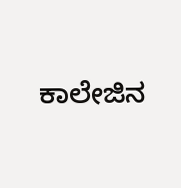ಕಾಲೇಜಿನ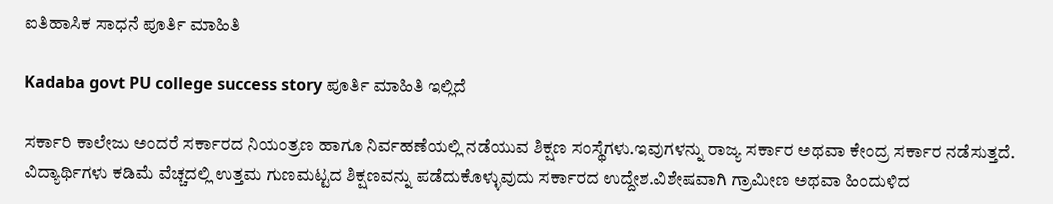ಐತಿಹಾಸಿಕ ಸಾಧನೆ ಪೂರ್ತಿ ಮಾಹಿತಿ

Kadaba govt PU college success story ಪೂರ್ತಿ ಮಾಹಿತಿ ಇಲ್ಲಿದೆ

ಸರ್ಕಾರಿ ಕಾಲೇಜು ಅಂದರೆ ಸರ್ಕಾರದ ನಿಯಂತ್ರಣ ಹಾಗೂ ನಿರ್ವಹಣೆಯಲ್ಲಿ ನಡೆಯುವ ಶಿಕ್ಷಣ ಸಂಸ್ಥೆಗಳು.ಇವುಗಳನ್ನು ರಾಜ್ಯ ಸರ್ಕಾರ ಅಥವಾ ಕೇಂದ್ರ ಸರ್ಕಾರ ನಡೆಸುತ್ತದೆ. ವಿದ್ಯಾರ್ಥಿಗಳು ಕಡಿಮೆ ವೆಚ್ಚದಲ್ಲಿ ಉತ್ತಮ ಗುಣಮಟ್ಟದ ಶಿಕ್ಷಣವನ್ನು ಪಡೆದುಕೊಳ್ಳುವುದು ಸರ್ಕಾರದ ಉದ್ದೇಶ.ವಿಶೇಷವಾಗಿ ಗ್ರಾಮೀಣ ಅಥವಾ ಹಿಂದುಳಿದ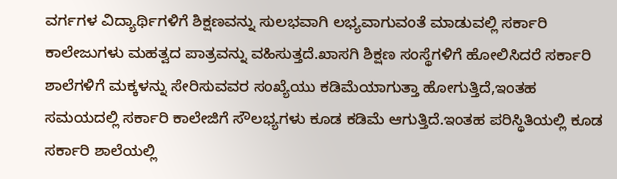ವರ್ಗಗಳ ವಿದ್ಯಾರ್ಥಿಗಳಿಗೆ ಶಿಕ್ಷಣವನ್ನು ಸುಲಭವಾಗಿ ಲಭ್ಯವಾಗುವಂತೆ ಮಾಡುವಲ್ಲಿ ಸರ್ಕಾರಿ ಕಾಲೇಜುಗಳು ಮಹತ್ವದ ಪಾತ್ರವನ್ನು ವಹಿಸುತ್ತದೆ.ಖಾಸಗಿ ಶಿಕ್ಷಣ ಸಂಸ್ಥೆಗಳಿಗೆ ಹೋಲಿಸಿದರೆ ಸರ್ಕಾರಿ ಶಾಲೆಗಳಿಗೆ ಮಕ್ಕಳನ್ನು ಸೇರಿಸುವವರ ಸಂಖ್ಯೆಯು ಕಡಿಮೆಯಾಗುತ್ತಾ ಹೋಗುತ್ತಿದೆ,ಇಂತಹ ಸಮಯದಲ್ಲಿ ಸರ್ಕಾರಿ ಕಾಲೇಜಿಗೆ ಸೌಲಭ್ಯಗಳು ಕೂಡ ಕಡಿಮೆ ಆಗುತ್ತಿದೆ.ಇಂತಹ ಪರಿಸ್ಥಿತಿಯಲ್ಲಿ ಕೂಡ ಸರ್ಕಾರಿ ಶಾಲೆಯಲ್ಲಿ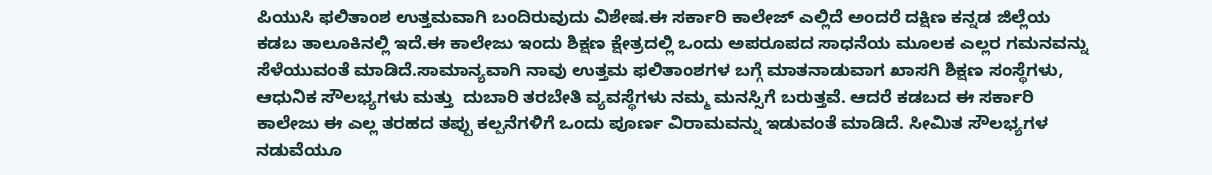ಪಿಯುಸಿ ಫಲಿತಾಂಶ ಉತ್ತಮವಾಗಿ ಬಂದಿರುವುದು ವಿಶೇಷ.ಈ ಸರ್ಕಾರಿ ಕಾಲೇಜ್ ಎಲ್ಲಿದೆ ಅಂದರೆ ದಕ್ಷಿಣ ಕನ್ನಡ ಜಿಲ್ಲೆಯ ಕಡಬ ತಾಲೂಕಿನಲ್ಲಿ ಇದೆ.ಈ ಕಾಲೇಜು ಇಂದು ಶಿಕ್ಷಣ ಕ್ಷೇತ್ರದಲ್ಲಿ ಒಂದು ಅಪರೂಪದ ಸಾಧನೆಯ ಮೂಲಕ ಎಲ್ಲರ ಗಮನವನ್ನು ಸೆಳೆಯುವಂತೆ ಮಾಡಿದೆ.ಸಾಮಾನ್ಯವಾಗಿ ನಾವು ಉತ್ತಮ ಫಲಿತಾಂಶಗಳ ಬಗ್ಗೆ ಮಾತನಾಡುವಾಗ ಖಾಸಗಿ ಶಿಕ್ಷಣ ಸಂಸ್ಥೆಗಳು, ಆಧುನಿಕ ಸೌಲಭ್ಯಗಳು ಮತ್ತು  ದುಬಾರಿ ತರಬೇತಿ ವ್ಯವಸ್ಥೆಗಳು ನಮ್ಮ ಮನಸ್ಸಿಗೆ ಬರುತ್ತವೆ. ಆದರೆ ಕಡಬದ ಈ ಸರ್ಕಾರಿ ಕಾಲೇಜು ಈ ಎಲ್ಲ ತರಹದ ತಪ್ಪು ಕಲ್ಪನೆಗಳಿಗೆ ಒಂದು ಪೂರ್ಣ ವಿರಾಮವನ್ನು ಇಡುವಂತೆ ಮಾಡಿದೆ. ಸೀಮಿತ ಸೌಲಭ್ಯಗಳ ನಡುವೆಯೂ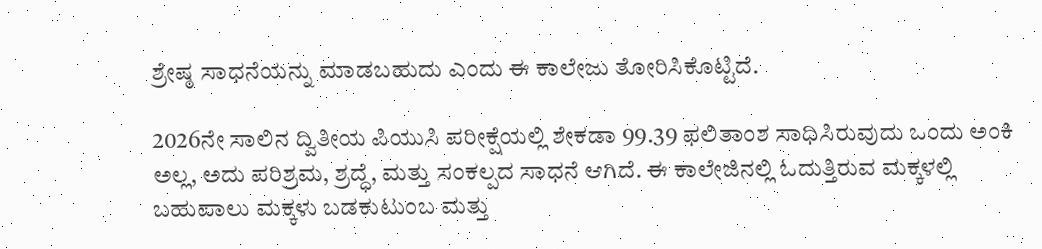ಶ್ರೇಷ್ಠ ಸಾಧನೆಯನ್ನು ಮಾಡಬಹುದು ಎಂದು ಈ ಕಾಲೇಜು ತೋರಿಸಿಕೊಟ್ಟಿದೆ.

2026ನೇ ಸಾಲಿನ ದ್ವಿತೀಯ ಪಿಯುಸಿ ಪರೀಕ್ಷೆಯಲ್ಲಿ ಶೇಕಡಾ 99.39 ಫಲಿತಾಂಶ ಸಾಧಿಸಿರುವುದು ಒಂದು ಅಂಕಿ ಅಲ್ಲ, ಅದು ಪರಿಶ್ರಮ, ಶ್ರದ್ಧೆ, ಮತ್ತು ಸಂಕಲ್ಪದ ಸಾಧನೆ ಆಗಿದೆ. ಈ ಕಾಲೇಜಿನಲ್ಲಿ ಓದುತ್ತಿರುವ ಮಕ್ಕಳಲ್ಲಿ ಬಹುಪಾಲು ಮಕ್ಕಳು ಬಡಕುಟುಂಬ ಮತ್ತು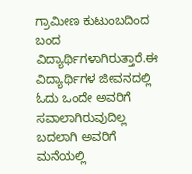ಗ್ರಾಮೀಣ ಕುಟುಂಬದಿಂದ ಬಂದ ವಿದ್ಯಾರ್ಥಿಗಳಾಗಿರುತ್ತಾರೆ.ಈ ವಿದ್ಯಾರ್ಥಿಗಳ ಜೀವನದಲ್ಲಿ ಓದು ಒಂದೇ ಅವರಿಗೆ ಸವಾಲಾಗಿರುವುದಿಲ್ಲ ಬದಲಾಗಿ ಅವರಿಗೆ ಮನೆಯಲ್ಲಿ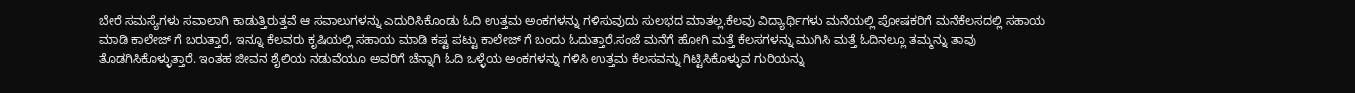ಬೇರೆ ಸಮಸ್ಯೆಗಳು ಸವಾಲಾಗಿ ಕಾಡುತ್ತಿರುತ್ತವೆ ಆ ಸವಾಲುಗಳನ್ನು ಎದುರಿಸಿಕೊಂಡು ಓದಿ ಉತ್ತಮ ಅಂಕಗಳನ್ನು ಗಳಿಸುವುದು ಸುಲಭದ ಮಾತಲ್ಲ.ಕೆಲವು ವಿದ್ಯಾರ್ಥಿಗಳು ಮನೆಯಲ್ಲಿ ಪೋಷಕರಿಗೆ ಮನೆಕೆಲಸದಲ್ಲಿ ಸಹಾಯ ಮಾಡಿ ಕಾಲೇಜ್ ಗೆ ಬರುತ್ತಾರೆ, ಇನ್ನೂ ಕೆಲವರು ಕೃಷಿಯಲ್ಲಿ ಸಹಾಯ ಮಾಡಿ ಕಷ್ಟ ಪಟ್ಟು ಕಾಲೇಜ್ ಗೆ ಬಂದು ಓದುತ್ತಾರೆ.ಸಂಜೆ ಮನೆಗೆ ಹೋಗಿ ಮತ್ತೆ ಕೆಲಸಗಳನ್ನು ಮುಗಿಸಿ ಮತ್ತೆ ಓದಿನಲ್ಲೂ ತಮ್ಮನ್ನು ತಾವು ತೊಡಗಿಸಿಕೊಳ್ಳುತ್ತಾರೆ. ಇಂತಹ ಜೀವನ ಶೈಲಿಯ ನಡುವೆಯೂ ಅವರಿಗೆ ಚೆನ್ನಾಗಿ ಓದಿ ಒಳ್ಳೆಯ ಅಂಕಗಳನ್ನು ಗಳಿಸಿ ಉತ್ತಮ ಕೆಲಸವನ್ನು ಗಿಟ್ಟಿಸಿಕೊಳ್ಳುವ ಗುರಿಯನ್ನು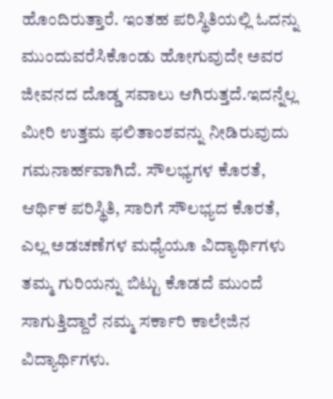ಹೊಂದಿರುತ್ತಾರೆ. ಇಂತಹ ಪರಿಸ್ಥಿತಿಯಲ್ಲಿ ಓದನ್ನು ಮುಂದುವರೆಸಿಕೊಂಡು ಹೋಗುವುದೇ ಅವರ ಜೀವನದ ದೊಡ್ಡ ಸವಾಲು ಆಗಿರುತ್ತದೆ.ಇದನ್ನೆಲ್ಲ ಮೀರಿ ಉತ್ತಮ ಫಲಿತಾಂಶವನ್ನು ನೀಡಿರುವುದು ಗಮನಾರ್ಹವಾಗಿದೆ. ಸೌಲಭ್ಯಗಳ ಕೊರತೆ, ಆರ್ಥಿಕ ಪರಿಸ್ಥಿತಿ, ಸಾರಿಗೆ ಸೌಲಭ್ಯದ ಕೊರತೆ, ಎಲ್ಲ ಅಡಚಣೆಗಳ ಮಧ್ಯೆಯೂ ವಿದ್ಯಾರ್ಥಿಗಳು ತಮ್ಮ ಗುರಿಯನ್ನು ಬಿಟ್ಟು ಕೊಡದೆ ಮುಂದೆ ಸಾಗುತ್ತಿದ್ದಾರೆ ನಮ್ಮ ಸರ್ಕಾರಿ ಕಾಲೇಜಿನ ವಿದ್ಯಾರ್ಥಿಗಳು.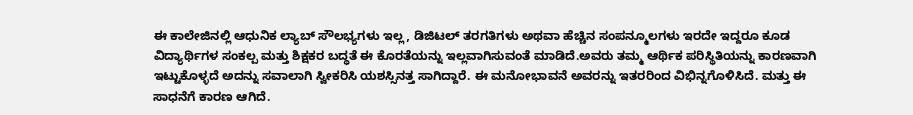ಈ ಕಾಲೇಜಿನಲ್ಲಿ ಆಧುನಿಕ ಲ್ಯಾಬ್ ಸೌಲಭ್ಯಗಳು ಇಲ್ಲ, ಡಿಜಿಟಲ್ ತರಗತಿಗಳು ಅಥವಾ ಹೆಚ್ಚಿನ ಸಂಪನ್ಮೂಲಗಳು ಇರದೇ ಇದ್ದರೂ ಕೂಡ ವಿದ್ಯಾರ್ಥಿಗಳ ಸಂಕಲ್ಪ ಮತ್ತು ಶಿಕ್ಷಕರ ಬದ್ಧತೆ ಈ ಕೊರತೆಯನ್ನು ಇಲ್ಲವಾಗಿಸುವಂತೆ ಮಾಡಿದೆ.ಅವರು ತಮ್ಮ ಆರ್ಥಿಕ ಪರಿಸ್ಥಿತಿಯನ್ನು ಕಾರಣವಾಗಿ ಇಟ್ಟುಕೊಳ್ಳದೆ ಅದನ್ನು ಸವಾಲಾಗಿ ಸ್ವೀಕರಿಸಿ ಯಶಸ್ಸಿನತ್ತ ಸಾಗಿದ್ದಾರೆ. ಈ ಮನೋಭಾವನೆ ಅವರನ್ನು ಇತರರಿಂದ ವಿಭಿನ್ನಗೊಳಿಸಿದೆ. ಮತ್ತು ಈ ಸಾಧನೆಗೆ ಕಾರಣ ಆಗಿದೆ.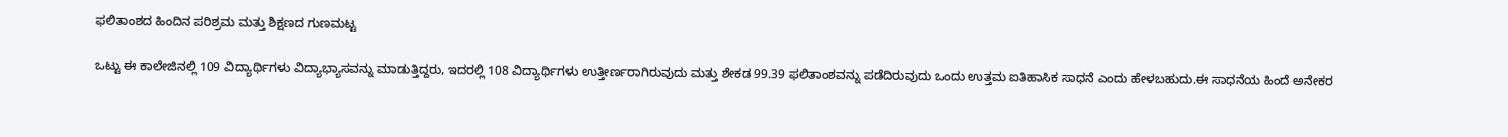ಫಲಿತಾಂಶದ ಹಿಂದಿನ ಪರಿಶ್ರಮ ಮತ್ತು ಶಿಕ್ಷಣದ ಗುಣಮಟ್ಟ

ಒಟ್ಟು ಈ ಕಾಲೇಜಿನಲ್ಲಿ 109 ವಿದ್ಯಾರ್ಥಿಗಳು ವಿದ್ಯಾಭ್ಯಾಸವನ್ನು ಮಾಡುತ್ತಿದ್ದರು, ಇದರಲ್ಲಿ 108 ವಿದ್ಯಾರ್ಥಿಗಳು ಉತ್ತೀರ್ಣರಾಗಿರುವುದು ಮತ್ತು ಶೇಕಡ 99.39 ಫಲಿತಾಂಶವನ್ನು ಪಡೆದಿರುವುದು ಒಂದು ಉತ್ತಮ ಐತಿಹಾಸಿಕ ಸಾಧನೆ ಎಂದು ಹೇಳಬಹುದು.ಈ ಸಾಧನೆಯ ಹಿಂದೆ ಅನೇಕರ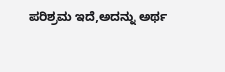ಪರಿಶ್ರಮ ಇದೆ,ಅದನ್ನು ಅರ್ಥ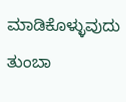ಮಾಡಿಕೊಳ್ಳುವುದು ತುಂಬಾ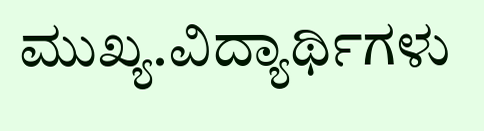ಮುಖ್ಯ.ವಿದ್ಯಾರ್ಥಿಗಳು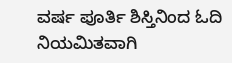ವರ್ಷ ಪೂರ್ತಿ ಶಿಸ್ತಿನಿಂದ ಓದಿ ನಿಯಮಿತವಾಗಿ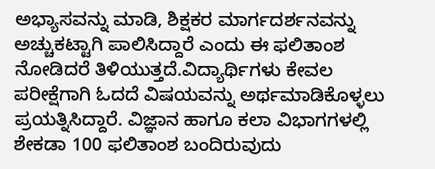ಅಭ್ಯಾಸವನ್ನು ಮಾಡಿ, ಶಿಕ್ಷಕರ ಮಾರ್ಗದರ್ಶನವನ್ನು ಅಚ್ಚುಕಟ್ಟಾಗಿ ಪಾಲಿಸಿದ್ದಾರೆ ಎಂದು ಈ ಫಲಿತಾಂಶ ನೋಡಿದರೆ ತಿಳಿಯುತ್ತದೆ.ವಿದ್ಯಾರ್ಥಿಗಳು ಕೇವಲ ಪರೀಕ್ಷೆಗಾಗಿ ಓದದೆ ವಿಷಯವನ್ನು ಅರ್ಥಮಾಡಿಕೊಳ್ಳಲು ಪ್ರಯತ್ನಿಸಿದ್ದಾರೆ. ವಿಜ್ಞಾನ ಹಾಗೂ ಕಲಾ ವಿಭಾಗಗಳಲ್ಲಿ ಶೇಕಡಾ 100 ಫಲಿತಾಂಶ ಬಂದಿರುವುದು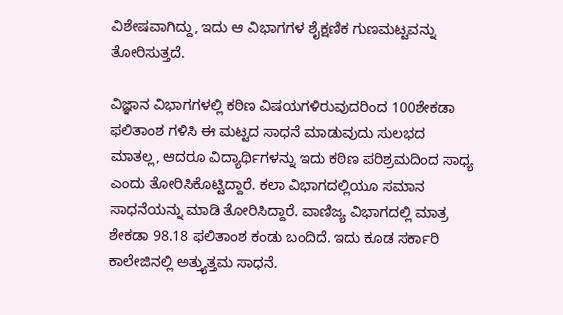ವಿಶೇಷವಾಗಿದ್ದು, ಇದು ಆ ವಿಭಾಗಗಳ ಶೈಕ್ಷಣಿಕ ಗುಣಮಟ್ಟವನ್ನು ತೋರಿಸುತ್ತದೆ.

ವಿಜ್ಞಾನ ವಿಭಾಗಗಳಲ್ಲಿ ಕಠಿಣ ವಿಷಯಗಳಿರುವುದರಿಂದ 100ಶೇಕಡಾ ಫಲಿತಾಂಶ ಗಳಿಸಿ ಈ ಮಟ್ಟದ ಸಾಧನೆ ಮಾಡುವುದು ಸುಲಭದ ಮಾತಲ್ಲ, ಆದರೂ ವಿದ್ಯಾರ್ಥಿಗಳನ್ನು ಇದು ಕಠಿಣ ಪರಿಶ್ರಮದಿಂದ ಸಾಧ್ಯ ಎಂದು ತೋರಿಸಿಕೊಟ್ಟಿದ್ದಾರೆ. ಕಲಾ ವಿಭಾಗದಲ್ಲಿಯೂ ಸಮಾನ ಸಾಧನೆಯನ್ನು ಮಾಡಿ ತೋರಿಸಿದ್ದಾರೆ. ವಾಣಿಜ್ಯ ವಿಭಾಗದಲ್ಲಿ ಮಾತ್ರ ಶೇಕಡಾ 98.18 ಫಲಿತಾಂಶ ಕಂಡು ಬಂದಿದೆ. ಇದು ಕೂಡ ಸರ್ಕಾರಿ ಕಾಲೇಜಿನಲ್ಲಿ ಅತ್ತ್ಯುತ್ತಮ ಸಾಧನೆ.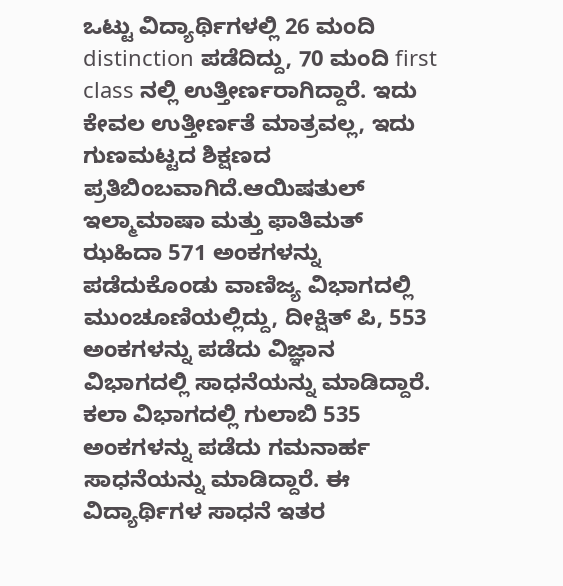ಒಟ್ಟು ವಿದ್ಯಾರ್ಥಿಗಳಲ್ಲಿ 26 ಮಂದಿ distinction ಪಡೆದಿದ್ದು, 70 ಮಂದಿ first class ನಲ್ಲಿ ಉತ್ತೀರ್ಣರಾಗಿದ್ದಾರೆ. ಇದು ಕೇವಲ ಉತ್ತೀರ್ಣತೆ ಮಾತ್ರವಲ್ಲ, ಇದು ಗುಣಮಟ್ಟದ ಶಿಕ್ಷಣದ ಪ್ರತಿಬಿಂಬವಾಗಿದೆ.ಆಯಿಷತುಲ್ ಇಲ್ಮಾಮಾಷಾ ಮತ್ತು ಫಾತಿಮತ್ ಝಹಿದಾ 571 ಅಂಕಗಳನ್ನು ಪಡೆದುಕೊಂಡು ವಾಣಿಜ್ಯ ವಿಭಾಗದಲ್ಲಿ ಮುಂಚೂಣಿಯಲ್ಲಿದ್ದು, ದೀಕ್ಷಿತ್ ಪಿ, 553 ಅಂಕಗಳನ್ನು ಪಡೆದು ವಿಜ್ಞಾನ ವಿಭಾಗದಲ್ಲಿ ಸಾಧನೆಯನ್ನು ಮಾಡಿದ್ದಾರೆ. ಕಲಾ ವಿಭಾಗದಲ್ಲಿ ಗುಲಾಬಿ 535 ಅಂಕಗಳನ್ನು ಪಡೆದು ಗಮನಾರ್ಹ ಸಾಧನೆಯನ್ನು ಮಾಡಿದ್ದಾರೆ. ಈ ವಿದ್ಯಾರ್ಥಿಗಳ ಸಾಧನೆ ಇತರ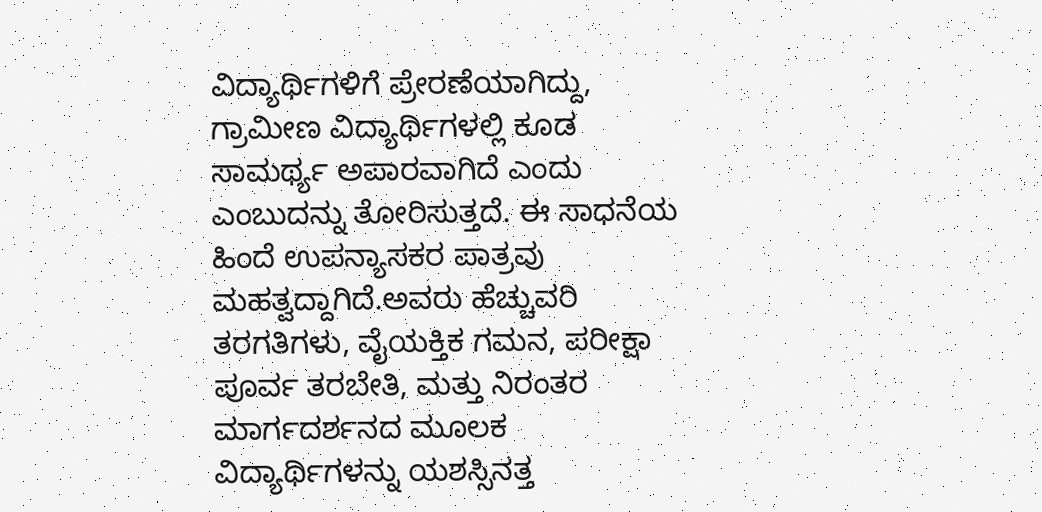ವಿದ್ಯಾರ್ಥಿಗಳಿಗೆ ಪ್ರೇರಣೆಯಾಗಿದ್ದು, ಗ್ರಾಮೀಣ ವಿದ್ಯಾರ್ಥಿಗಳಲ್ಲಿ ಕೂಡ ಸಾಮರ್ಥ್ಯ ಅಪಾರವಾಗಿದೆ ಎಂದು ಎಂಬುದನ್ನು ತೋರಿಸುತ್ತದೆ. ಈ ಸಾಧನೆಯ ಹಿಂದೆ ಉಪನ್ಯಾಸಕರ ಪಾತ್ರವು ಮಹತ್ವದ್ದಾಗಿದೆ.ಅವರು ಹೆಚ್ಚುವರಿ ತರಗತಿಗಳು, ವೈಯಕ್ತಿಕ ಗಮನ, ಪರೀಕ್ಷಾ ಪೂರ್ವ ತರಬೇತಿ, ಮತ್ತು ನಿರಂತರ ಮಾರ್ಗದರ್ಶನದ ಮೂಲಕ ವಿದ್ಯಾರ್ಥಿಗಳನ್ನು ಯಶಸ್ಸಿನತ್ತ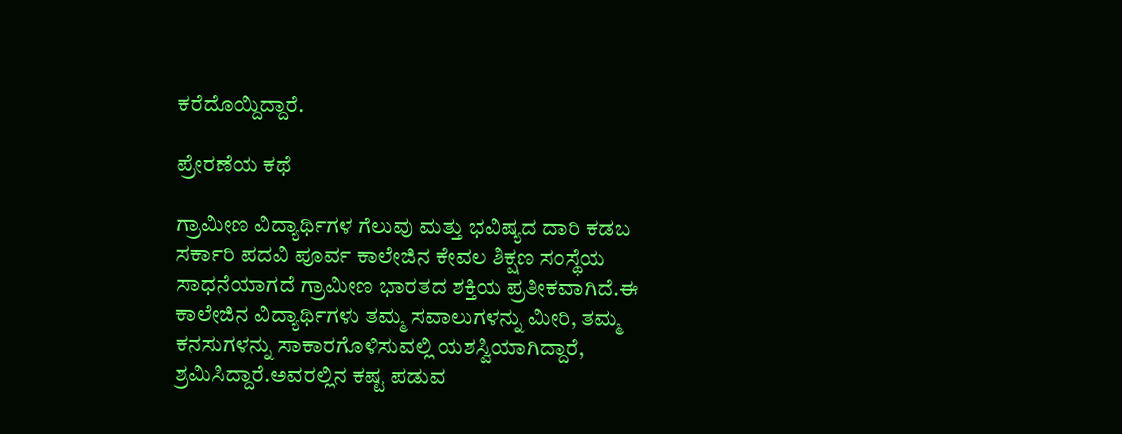ಕರೆದೊಯ್ದಿದ್ದಾರೆ.

ಪ್ರೇರಣೆಯ ಕಥೆ

ಗ್ರಾಮೀಣ ವಿದ್ಯಾರ್ಥಿಗಳ ಗೆಲುವು ಮತ್ತು ಭವಿಷ್ಯದ ದಾರಿ ಕಡಬ ಸರ್ಕಾರಿ ಪದವಿ ಪೂರ್ವ ಕಾಲೇಜಿನ ಕೇವಲ ಶಿಕ್ಷಣ ಸಂಸ್ಥೆಯ ಸಾಧನೆಯಾಗದೆ ಗ್ರಾಮೀಣ ಭಾರತದ ಶಕ್ತಿಯ ಪ್ರತೀಕವಾಗಿದೆ.ಈ ಕಾಲೇಜಿನ ವಿದ್ಯಾರ್ಥಿಗಳು ತಮ್ಮ ಸವಾಲುಗಳನ್ನು ಮೀರಿ, ತಮ್ಮ ಕನಸುಗಳನ್ನು ಸಾಕಾರಗೊಳಿಸುವಲ್ಲಿ ಯಶಸ್ವಿಯಾಗಿದ್ದಾರೆ, ಶ್ರಮಿಸಿದ್ದಾರೆ.ಅವರಲ್ಲಿನ ಕಷ್ಟ ಪಡುವ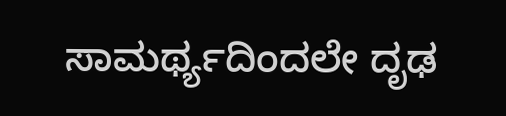ಸಾಮರ್ಥ್ಯದಿಂದಲೇ ದೃಢ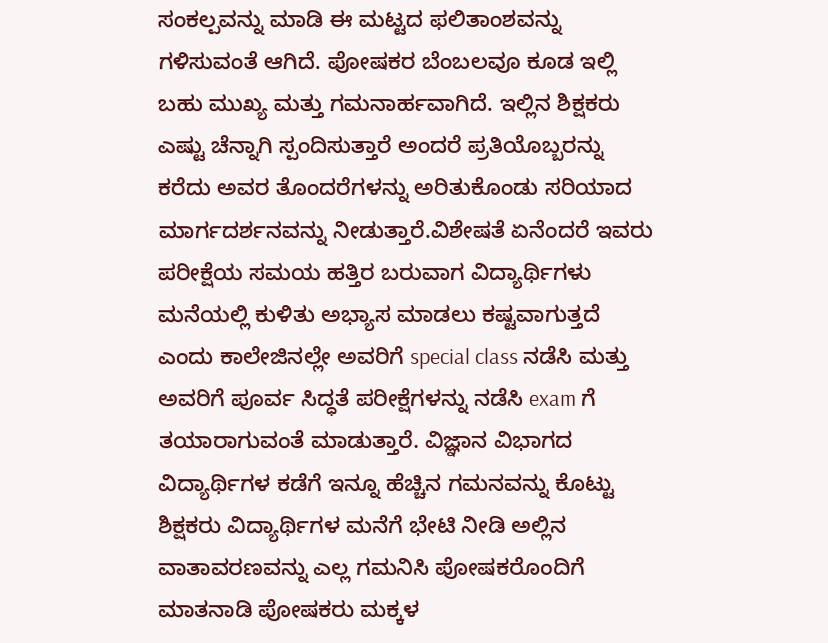ಸಂಕಲ್ಪವನ್ನು ಮಾಡಿ ಈ ಮಟ್ಟದ ಫಲಿತಾಂಶವನ್ನು ಗಳಿಸುವಂತೆ ಆಗಿದೆ. ಪೋಷಕರ ಬೆಂಬಲವೂ ಕೂಡ ಇಲ್ಲಿ ಬಹು ಮುಖ್ಯ ಮತ್ತು ಗಮನಾರ್ಹವಾಗಿದೆ. ಇಲ್ಲಿನ ಶಿಕ್ಷಕರು ಎಷ್ಟು ಚೆನ್ನಾಗಿ ಸ್ಪಂದಿಸುತ್ತಾರೆ ಅಂದರೆ ಪ್ರತಿಯೊಬ್ಬರನ್ನು ಕರೆದು ಅವರ ತೊಂದರೆಗಳನ್ನು ಅರಿತುಕೊಂಡು ಸರಿಯಾದ ಮಾರ್ಗದರ್ಶನವನ್ನು ನೀಡುತ್ತಾರೆ.ವಿಶೇಷತೆ ಏನೆಂದರೆ ಇವರು ಪರೀಕ್ಷೆಯ ಸಮಯ ಹತ್ತಿರ ಬರುವಾಗ ವಿದ್ಯಾರ್ಥಿಗಳು ಮನೆಯಲ್ಲಿ ಕುಳಿತು ಅಭ್ಯಾಸ ಮಾಡಲು ಕಷ್ಟವಾಗುತ್ತದೆ ಎಂದು ಕಾಲೇಜಿನಲ್ಲೇ ಅವರಿಗೆ special class ನಡೆಸಿ ಮತ್ತು ಅವರಿಗೆ ಪೂರ್ವ ಸಿದ್ಧತೆ ಪರೀಕ್ಷೆಗಳನ್ನು ನಡೆಸಿ exam ಗೆ ತಯಾರಾಗುವಂತೆ ಮಾಡುತ್ತಾರೆ. ವಿಜ್ಞಾನ ವಿಭಾಗದ ವಿದ್ಯಾರ್ಥಿಗಳ ಕಡೆಗೆ ಇನ್ನೂ ಹೆಚ್ಚಿನ ಗಮನವನ್ನು ಕೊಟ್ಟು ಶಿಕ್ಷಕರು ವಿದ್ಯಾರ್ಥಿಗಳ ಮನೆಗೆ ಭೇಟಿ ನೀಡಿ ಅಲ್ಲಿನ ವಾತಾವರಣವನ್ನು ಎಲ್ಲ ಗಮನಿಸಿ ಪೋಷಕರೊಂದಿಗೆ ಮಾತನಾಡಿ ಪೋಷಕರು ಮಕ್ಕಳ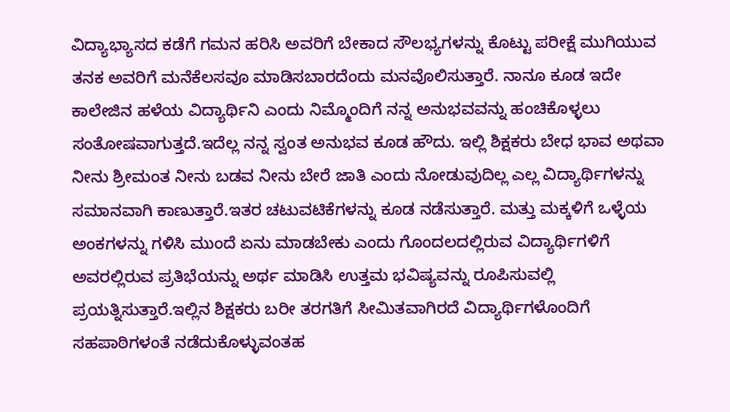ವಿದ್ಯಾಭ್ಯಾಸದ ಕಡೆಗೆ ಗಮನ ಹರಿಸಿ ಅವರಿಗೆ ಬೇಕಾದ ಸೌಲಭ್ಯಗಳನ್ನು ಕೊಟ್ಟು ಪರೀಕ್ಷೆ ಮುಗಿಯುವ ತನಕ ಅವರಿಗೆ ಮನೆಕೆಲಸವೂ ಮಾಡಿಸಬಾರದೆಂದು ಮನವೊಲಿಸುತ್ತಾರೆ. ನಾನೂ ಕೂಡ ಇದೇ ಕಾಲೇಜಿನ ಹಳೆಯ ವಿದ್ಯಾರ್ಥಿನಿ ಎಂದು ನಿಮ್ಮೊಂದಿಗೆ ನನ್ನ ಅನುಭವವನ್ನು ಹಂಚಿಕೊಳ್ಳಲು ಸಂತೋಷವಾಗುತ್ತದೆ.ಇದೆಲ್ಲ ನನ್ನ ಸ್ವಂತ ಅನುಭವ ಕೂಡ ಹೌದು. ಇಲ್ಲಿ ಶಿಕ್ಷಕರು ಬೇಧ ಭಾವ ಅಥವಾ ನೀನು ಶ್ರೀಮಂತ ನೀನು ಬಡವ ನೀನು ಬೇರೆ ಜಾತಿ ಎಂದು ನೋಡುವುದಿಲ್ಲ ಎಲ್ಲ ವಿದ್ಯಾರ್ಥಿಗಳನ್ನು ಸಮಾನವಾಗಿ ಕಾಣುತ್ತಾರೆ.ಇತರ ಚಟುವಟಿಕೆಗಳನ್ನು ಕೂಡ ನಡೆಸುತ್ತಾರೆ. ಮತ್ತು ಮಕ್ಕಳಿಗೆ ಒಳ್ಳೆಯ ಅಂಕಗಳನ್ನು ಗಳಿಸಿ ಮುಂದೆ ಏನು ಮಾಡಬೇಕು ಎಂದು ಗೊಂದಲದಲ್ಲಿರುವ ವಿದ್ಯಾರ್ಥಿಗಳಿಗೆ ಅವರಲ್ಲಿರುವ ಪ್ರತಿಭೆಯನ್ನು ಅರ್ಥ ಮಾಡಿಸಿ ಉತ್ತಮ ಭವಿಷ್ಯವನ್ನು ರೂಪಿಸುವಲ್ಲಿ ಪ್ರಯತ್ನಿಸುತ್ತಾರೆ.ಇಲ್ಲಿನ ಶಿಕ್ಷಕರು ಬರೀ ತರಗತಿಗೆ ಸೀಮಿತವಾಗಿರದೆ ವಿದ್ಯಾರ್ಥಿಗಳೊಂದಿಗೆ ಸಹಪಾಠಿಗಳಂತೆ ನಡೆದುಕೊಳ್ಳುವಂತಹ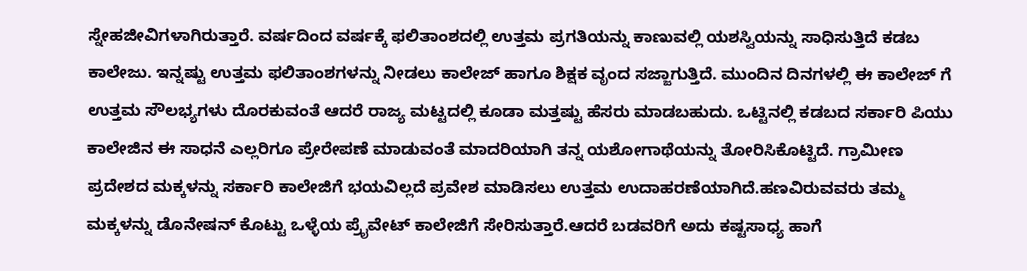ಸ್ನೇಹಜೀವಿಗಳಾಗಿರುತ್ತಾರೆ. ವರ್ಷದಿಂದ ವರ್ಷಕ್ಕೆ ಫಲಿತಾಂಶದಲ್ಲಿ ಉತ್ತಮ ಪ್ರಗತಿಯನ್ನು ಕಾಣುವಲ್ಲಿ ಯಶಸ್ವಿಯನ್ನು ಸಾಧಿಸುತ್ತಿದೆ ಕಡಬ ಕಾಲೇಜು. ಇನ್ನಷ್ಟು ಉತ್ತಮ ಫಲಿತಾಂಶಗಳನ್ನು ನೀಡಲು ಕಾಲೇಜ್ ಹಾಗೂ ಶಿಕ್ಷಕ ವೃಂದ ಸಜ್ಜಾಗುತ್ತಿದೆ. ಮುಂದಿನ ದಿನಗಳಲ್ಲಿ ಈ ಕಾಲೇಜ್ ಗೆ ಉತ್ತಮ ಸೌಲಭ್ಯಗಳು ದೊರಕುವಂತೆ ಆದರೆ ರಾಜ್ಯ ಮಟ್ಟದಲ್ಲಿ ಕೂಡಾ ಮತ್ತಷ್ಟು ಹೆಸರು ಮಾಡಬಹುದು. ಒಟ್ಟಿನಲ್ಲಿ ಕಡಬದ ಸರ್ಕಾರಿ ಪಿಯು ಕಾಲೇಜಿನ ಈ ಸಾಧನೆ ಎಲ್ಲರಿಗೂ ಪ್ರೇರೇಪಣೆ ಮಾಡುವಂತೆ ಮಾದರಿಯಾಗಿ ತನ್ನ ಯಶೋಗಾಥೆಯನ್ನು ತೋರಿಸಿಕೊಟ್ಟಿದೆ. ಗ್ರಾಮೀಣ ಪ್ರದೇಶದ ಮಕ್ಕಳನ್ನು ಸರ್ಕಾರಿ ಕಾಲೇಜಿಗೆ ಭಯವಿಲ್ಲದೆ ಪ್ರವೇಶ ಮಾಡಿಸಲು ಉತ್ತಮ ಉದಾಹರಣೆಯಾಗಿದೆ.ಹಣವಿರುವವರು ತಮ್ಮ ಮಕ್ಕಳನ್ನು ಡೊನೇಷನ್ ಕೊಟ್ಟು ಒಳ್ಳೆಯ ಪ್ರೈವೇಟ್ ಕಾಲೇಜಿಗೆ ಸೇರಿಸುತ್ತಾರೆ.ಆದರೆ ಬಡವರಿಗೆ ಅದು ಕಷ್ಟಸಾಧ್ಯ ಹಾಗೆ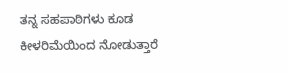ತನ್ನ ಸಹಪಾಠಿಗಳು ಕೂಡ ಕೀಳರಿಮೆಯಿಂದ ನೋಡುತ್ತಾರೆ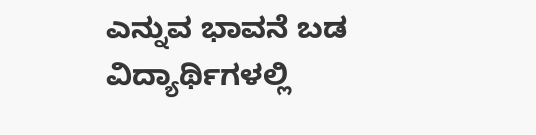ಎನ್ನುವ ಭಾವನೆ ಬಡ ವಿದ್ಯಾರ್ಥಿಗಳಲ್ಲಿ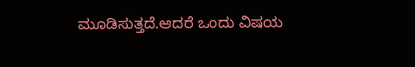ಮೂಡಿಸುತ್ತದೆ.ಆದರೆ ಒಂದು ವಿಷಯ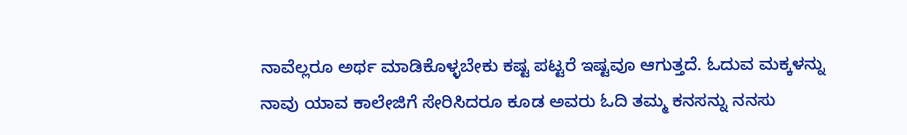ನಾವೆಲ್ಲರೂ ಅರ್ಥ ಮಾಡಿಕೊಳ್ಳಬೇಕು ಕಷ್ಟ ಪಟ್ಟರೆ ಇಷ್ಟವೂ ಆಗುತ್ತದೆ. ಓದುವ ಮಕ್ಕಳನ್ನು ನಾವು ಯಾವ ಕಾಲೇಜಿಗೆ ಸೇರಿಸಿದರೂ ಕೂಡ ಅವರು ಓದಿ ತಮ್ಮ ಕನಸನ್ನು ನನಸು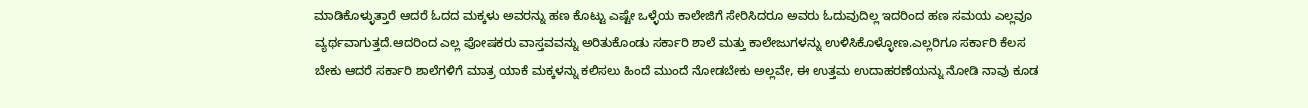ಮಾಡಿಕೊಳ್ಳುತ್ತಾರೆ ಆದರೆ ಓದದ ಮಕ್ಕಳು ಅವರನ್ನು ಹಣ ಕೊಟ್ಟು ಎಷ್ಟೇ ಒಳ್ಳೆಯ ಕಾಲೇಜಿಗೆ ಸೇರಿಸಿದರೂ ಅವರು ಓದುವುದಿಲ್ಲ ಇದರಿಂದ ಹಣ ಸಮಯ ಎಲ್ಲವೂ ವ್ಯರ್ಥವಾಗುತ್ತದೆ.ಆದರಿಂದ ಎಲ್ಲ ಪೋಷಕರು ವಾಸ್ತವವನ್ನು ಅರಿತುಕೊಂಡು ಸರ್ಕಾರಿ ಶಾಲೆ ಮತ್ತು ಕಾಲೇಜುಗಳನ್ನು ಉಳಿಸಿಕೊಳ್ಳೋಣ.ಎಲ್ಲರಿಗೂ ಸರ್ಕಾರಿ ಕೆಲಸ ಬೇಕು ಆದರೆ ಸರ್ಕಾರಿ ಶಾಲೆಗಳಿಗೆ ಮಾತ್ರ ಯಾಕೆ ಮಕ್ಕಳನ್ನು ಕಲಿಸಲು ಹಿಂದೆ ಮುಂದೆ ನೋಡಬೇಕು ಅಲ್ಲವೇ, ಈ ಉತ್ತಮ ಉದಾಹರಣೆಯನ್ನು ನೋಡಿ ನಾವು ಕೂಡ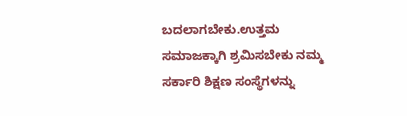ಬದಲಾಗಬೇಕು.ಉತ್ತಮ ಸಮಾಜಕ್ಕಾಗಿ ಶ್ರಮಿಸಬೇಕು ನಮ್ಮ ಸರ್ಕಾರಿ ಶಿಕ್ಷಣ ಸಂಸ್ಥೆಗಳನ್ನು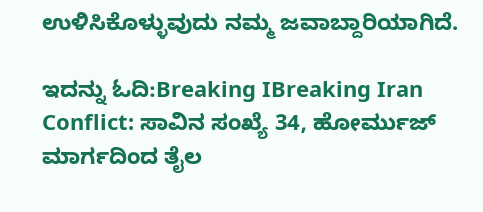ಉಳಿಸಿಕೊಳ್ಳುವುದು ನಮ್ಮ ಜವಾಬ್ದಾರಿಯಾಗಿದೆ.

ಇದನ್ನು ಓದಿ:Breaking IBreaking Iran Conflict: ಸಾವಿನ ಸಂಖ್ಯೆ 34, ಹೋರ್ಮುಜ್ ಮಾರ್ಗದಿಂದ ತೈಲ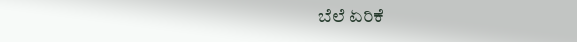ಬೆಲೆ ಏರಿಕೆ